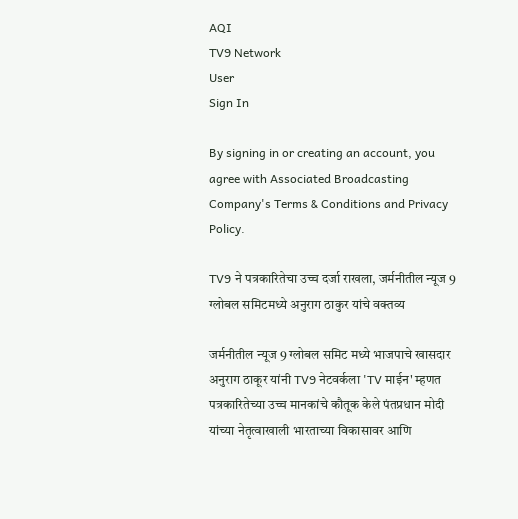AQI
TV9 Network
User
Sign In

By signing in or creating an account, you agree with Associated Broadcasting Company's Terms & Conditions and Privacy Policy.

TV9 ने पत्रकारितेचा उच्च दर्जा राखला, जर्मनीतील न्यूज 9 ग्लोबल समिटमध्ये अनुराग ठाकुर यांचे वक्तव्य

जर्मनीतील न्यूज 9 ग्लोबल समिट मध्ये भाजपाचे खासदार अनुराग ठाकूर यांनी TV9 नेटवर्कला 'TV माईन' म्हणत पत्रकारितेच्या उच्च मानकांचे कौतूक केले पंतप्रधान मोदी यांच्या नेतृत्वाखाली भारताच्या विकासावर आणि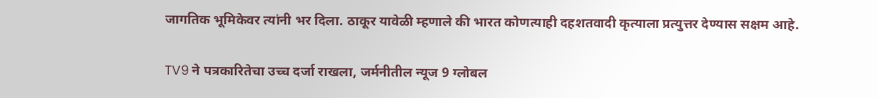जागतिक भूमिकेवर त्यांनी भर दिला. ठाकूर यावेळी म्हणाले की भारत कोणत्याही दहशतवादी कृत्याला प्रत्युत्तर देण्यास सक्षम आहे.

TV9 ने पत्रकारितेचा उच्च दर्जा राखला, जर्मनीतील न्यूज 9 ग्लोबल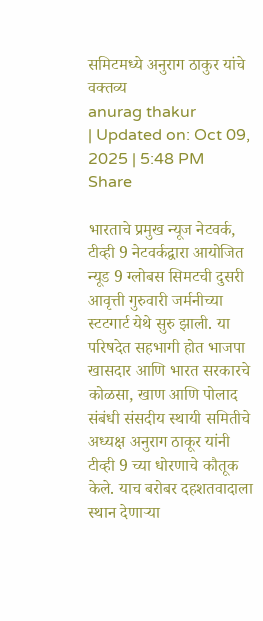समिटमध्ये अनुराग ठाकुर यांचे वक्तव्य
anurag thakur
| Updated on: Oct 09, 2025 | 5:48 PM
Share

भारताचे प्रमुख न्यूज नेटवर्क, टीव्ही 9 नेटवर्कद्वारा आयोजित न्यूड 9 ग्लोबस सिमटची दुसरी आवृत्ती गुरुवारी जर्मनीच्या स्टटगार्ट येथे सुरु झाली. या परिषदेत सहभागी होत भाजपा खासदार आणि भारत सरकारचे कोळसा, खाण आणि पोलाद संबंधी संसदीय स्थायी समितीचे अध्यक्ष अनुराग ठाकूर यांनी टीव्ही 9 च्या धोरणाचे कौतूक केले. याच बरोबर दहशतवादाला स्थान देणाऱ्या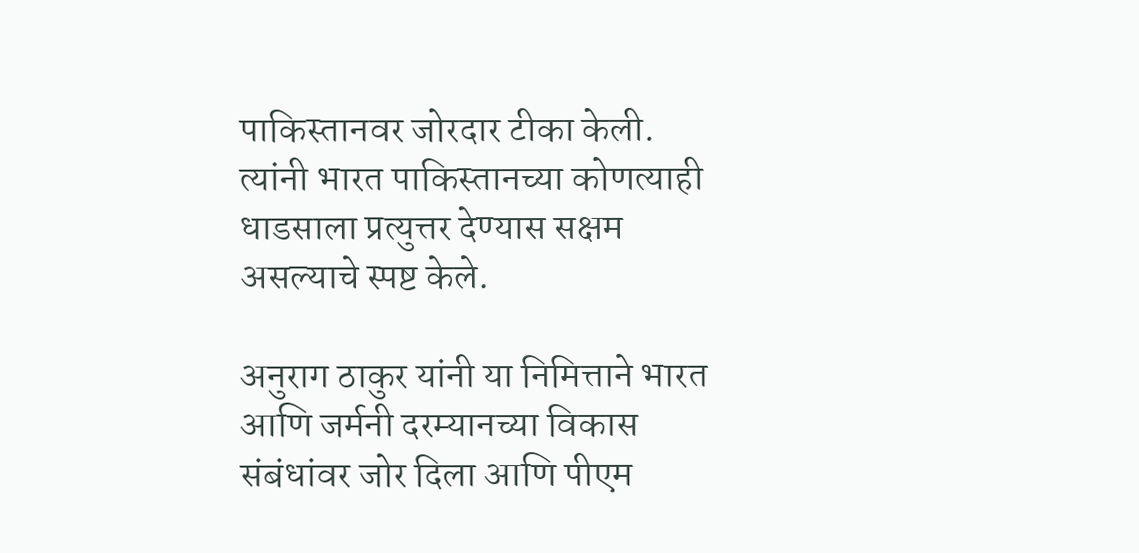पाकिस्तानवर जोरदार टीका केली. त्यांनी भारत पाकिस्तानच्या कोणत्याही धाडसाला प्रत्युत्तर देण्यास सक्षम असल्याचे स्पष्ट केले.

अनुराग ठाकुर यांनी या निमित्ताने भारत आणि जर्मनी दरम्यानच्या विकास संबंधांवर जोर दिला आणि पीएम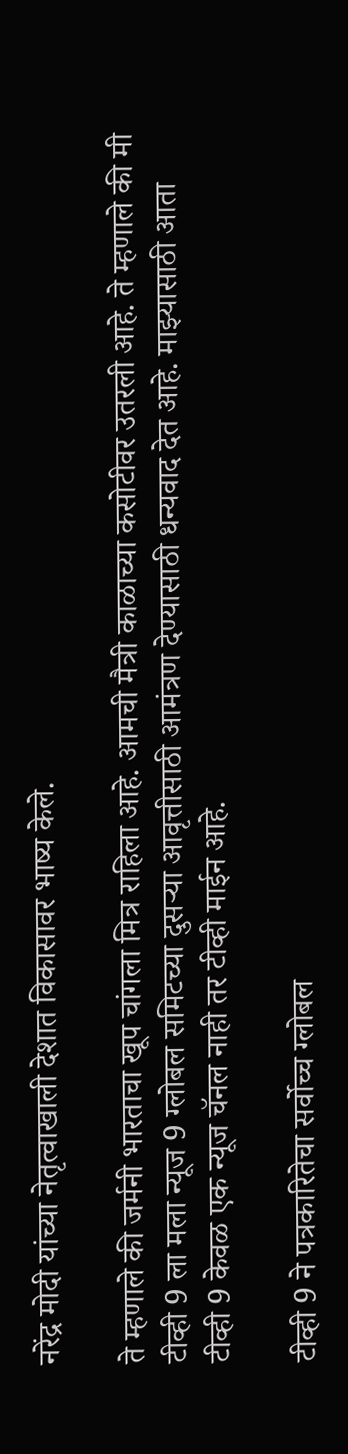नरेंद्र मोदी यांच्या नेतृत्वाखाली देशात विकासावर भाष्य केले.

ते म्हणाले की जर्मनी भारताचा खूप चांगला मित्र राहिला आहे. आमची मैत्री काळाच्या कसोटीवर उतरली आहे. ते म्हणाले की मी टीव्ही 9 ला मला न्यूज 9 ग्लोबल समिटच्या दुसऱ्या आवृत्तीसाठी आमंत्रण देण्यासाठी धन्यवाद देत आहे. माझ्यासाठी आता टीव्ही 9 केवळ एक न्यूज चॅनल नाही तर टीव्ही माईन आहे.

टीव्ही 9 ने पत्रकारितेचा सर्वोच्च ग्लोबल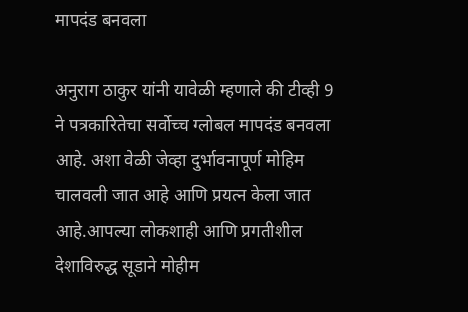मापदंड बनवला

अनुराग ठाकुर यांनी यावेळी म्हणाले की टीव्ही 9 ने पत्रकारितेचा सर्वोच्च ग्लोबल मापदंड बनवला आहे. अशा वेळी जेव्हा दुर्भावनापूर्ण मोहिम चालवली जात आहे आणि प्रयत्न केला जात आहे.आपल्या लोकशाही आणि प्रगतीशील देशाविरुद्ध सूडाने मोहीम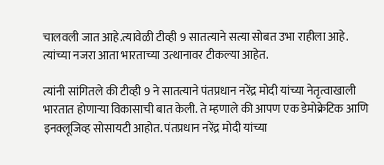चालवली जात आहे.त्यावेळी टीव्ही 9 सातत्याने सत्या सोबत उभा राहीला आहे. त्यांच्या नजरा आता भारताच्या उत्थानावर टीकल्या आहेत.

त्यांनी सांगितले की टीव्ही 9 ने सातत्याने पंतप्रधान नरेंद्र मोदी यांच्या नेतृत्वाखाली भारतात होणाऱ्या विकासाची बात केली. ते म्हणाले की आपण एक डेमोक्रेटिक आणि इनक्लूजिव्ह सोसायटी आहोत. पंतप्रधान नरेंद्र मोदी यांच्या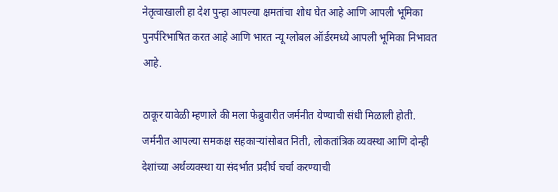नेतृत्वाखाली हा देश पुन्हा आपल्या क्षमतांचा शोध घेत आहे आणि आपली भूमिका पुनर्परिभाषित करत आहे आणि भारत न्यू ग्लोबल ऑर्डरमध्ये आपली भूमिका निभावत आहे.

ठाकूर यावेळी म्हणाले की मला फेब्रुवारीत जर्मनीत येण्याची संधी मिळाली होती. जर्मनीत आपल्या समकक्ष सहकाऱ्यांसोबत निती, लोकतांत्रिक व्यवस्था आणि दोन्ही देशांच्या अर्थव्यवस्था या संदर्भात प्रदीर्घ चर्चा करण्याची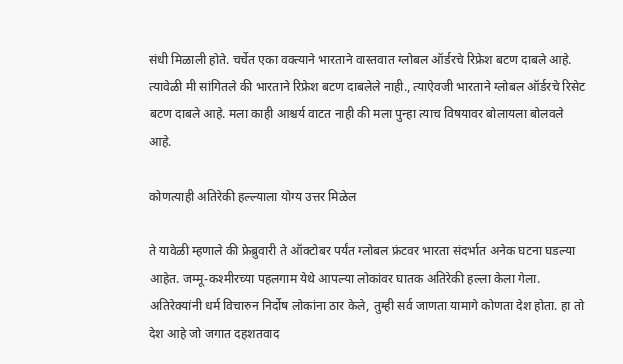संधी मिळाली होते. चर्चेत एका वक्त्याने भारताने वास्तवात ग्लोबल ऑर्डरचे रिफ्रेश बटण दाबले आहे. त्यावेळी मी सांगितले की भारताने रिफ्रेश बटण दाबलेले नाही., त्याऐवजी भारताने ग्लोबल ऑर्डरचे रिसेट बटण दाबले आहे. मला काही आश्चर्य वाटत नाही की मला पुन्हा त्याच विषयावर बोलायला बोलवले आहे.

कोणत्याही अतिरेकी हल्ल्याला योग्य उत्तर मिळेल

ते यावेळी म्हणाले की फ्रेब्रुवारी ते ऑक्टोबर पर्यंत ग्लोबल फ्रंटवर भारता संदर्भात अनेक घटना घडल्या आहेत. जम्मू-कश्मीरच्या पहलगाम येथे आपल्या लोकांवर घातक अतिरेकी हल्ला केला गेला. अतिरेक्यांनी धर्म विचारुन निर्दोष लोकांना ठार केले, तुम्ही सर्व जाणता यामागे कोणता देश होता. हा तो देश आहे जो जगात दहशतवाद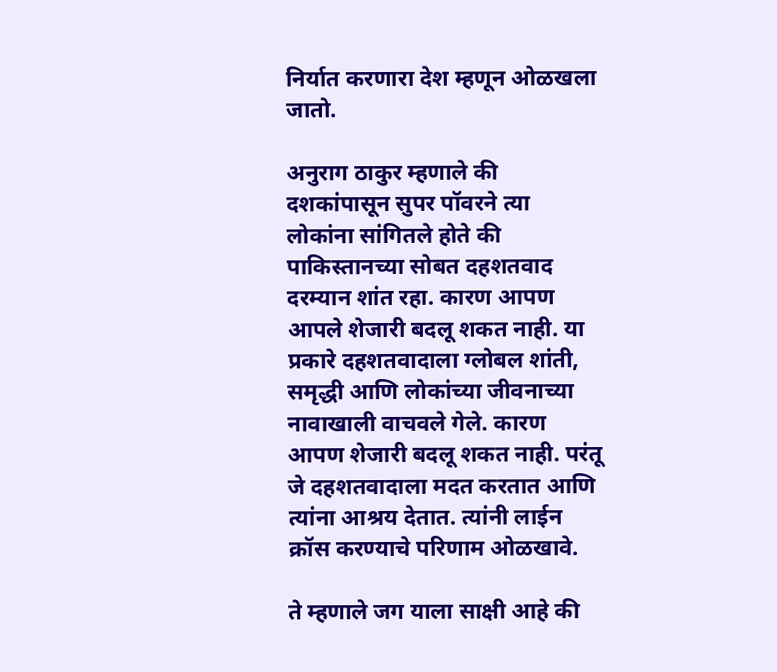निर्यात करणारा देश म्हणून ओळखला जातो.

अनुराग ठाकुर म्हणाले की दशकांपासून सुपर पॉवरने त्या लोकांना सांगितले होते की पाकिस्तानच्या सोबत दहशतवाद दरम्यान शांत रहा. कारण आपण आपले शेजारी बदलू शकत नाही. या प्रकारे दहशतवादाला ग्लोबल शांती, समृद्धी आणि लोकांच्या जीवनाच्या नावाखाली वाचवले गेले. कारण आपण शेजारी बदलू शकत नाही. परंतू जे दहशतवादाला मदत करतात आणि त्यांना आश्रय देतात. त्यांनी लाईन क्रॉस करण्याचे परिणाम ओळखावे.

ते म्हणाले जग याला साक्षी आहे की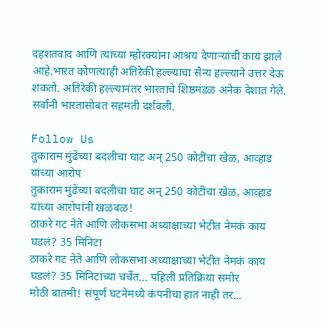दहशतवाद आणि त्यांच्या म्होरक्यांना आश्रय देणाऱ्यांची काय झाले आहे.भारत कोणत्याही अतिरेकी हल्ल्याचा सैन्य हल्ल्याने उत्तर देऊ शकतो. अतिरेकी हल्ल्यानंतर भारताचे शिष्ठमंडळ अनेक देशात गेले. सर्वांनी भारतासोबत सहमती दर्शवली.

Follow Us
तुकाराम मुंढेंच्या बदलीचा घाट अन् 250 कोटींचा खेळ, आव्हाड यांच्या आरोप
तुकाराम मुंढेंच्या बदलीचा घाट अन् 250 कोटींचा खेळ, आव्हाड यांच्या आरोपांनी खळबळ!
ठाकरे गट नेते आणि लोकसभा अध्याक्षाच्या भेटीत नेमकं काय घडलं? 35 मिनिटा
ठाकरे गट नेते आणि लोकसभा अध्याक्षाच्या भेटीत नेमकं काय घडलं? 35 मिनिटांच्या चर्चेत... पहिली प्रतिक्रिया समोर
मोठी बातमी! संपूर्ण घटनेमध्ये कंपनीचा हात नाही तर...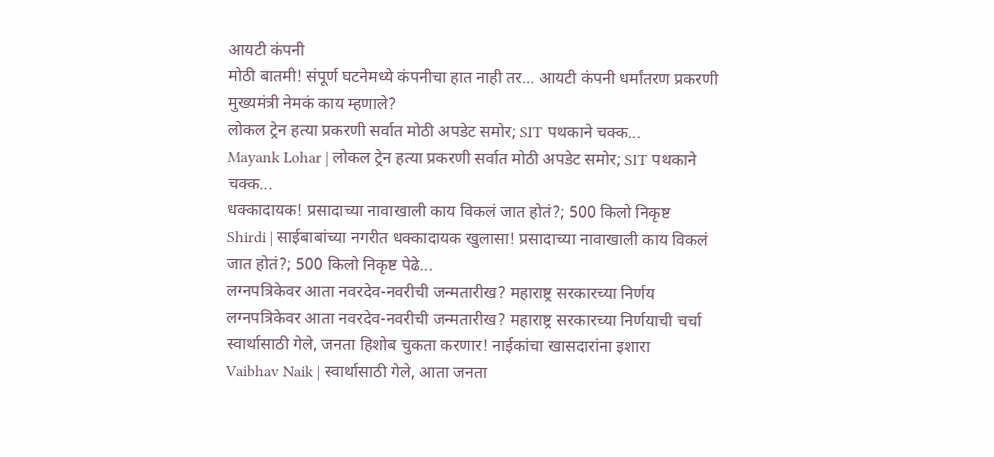आयटी कंपनी
मोठी बातमी! संपूर्ण घटनेमध्ये कंपनीचा हात नाही तर... आयटी कंपनी धर्मांतरण प्रकरणी मुख्यमंत्री नेमकं काय म्हणाले?
लोकल ट्रेन हत्या प्रकरणी सर्वात मोठी अपडेट समोर; SIT पथकाने चक्क...
Mayank Lohar | लोकल ट्रेन हत्या प्रकरणी सर्वात मोठी अपडेट समोर; SIT पथकाने चक्क...
धक्कादायक! प्रसादाच्या नावाखाली काय विकलं जात होतं?; 500 किलो निकृष्ट
Shirdi | साईबाबांच्या नगरीत धक्कादायक खुलासा! प्रसादाच्या नावाखाली काय विकलं जात होतं?; 500 किलो निकृष्ट पेढे...
लग्नपत्रिकेवर आता नवरदेव-नवरीची जन्मतारीख? महाराष्ट्र सरकारच्या निर्णय
लग्नपत्रिकेवर आता नवरदेव-नवरीची जन्मतारीख? महाराष्ट्र सरकारच्या निर्णयाची चर्चा
स्वार्थासाठी गेले, जनता हिशोब चुकता करणार! नाईकांचा खासदारांना इशारा
Vaibhav Naik | स्वार्थासाठी गेले, आता जनता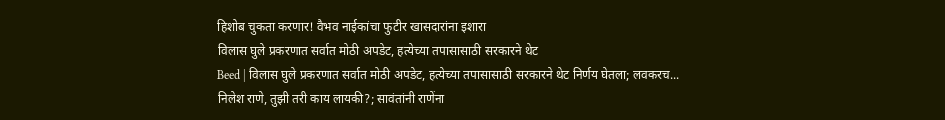हिशोब चुकता करणार! वैभव नाईकांचा फुटीर खासदारांना इशारा
विलास घुले प्रकरणात सर्वात मोठी अपडेट, हत्येच्या तपासासाठी सरकारने थेट
Beed | विलास घुले प्रकरणात सर्वात मोठी अपडेट, हत्येच्या तपासासाठी सरकारने थेट निर्णय घेतला; लवकरच...
निलेश राणे, तुझी तरी काय लायकी?; सावंतांनी राणेंना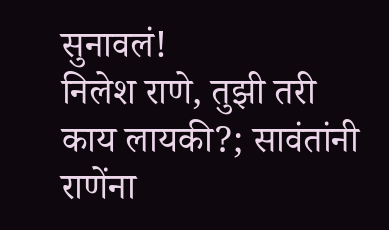सुनावलं!
निलेश राणे, तुझी तरी काय लायकी?; सावंतांनी राणेंना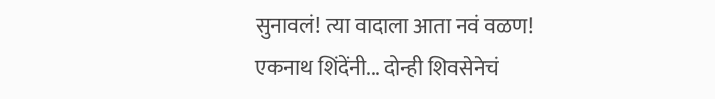सुनावलं! त्या वादाला आता नवं वळण!
एकनाथ शिंदेंनी... दोन्ही शिवसेनेचं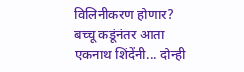विलिनीकरण होणार? बच्चू कडूंनंतर आता
एकनाथ शिंदेंनी... दोन्ही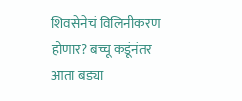शिवसेनेचं विलिनीकरण होणार? बच्चू कडूंनंतर आता बड्या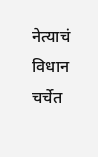नेत्याचं विधान चर्चेत